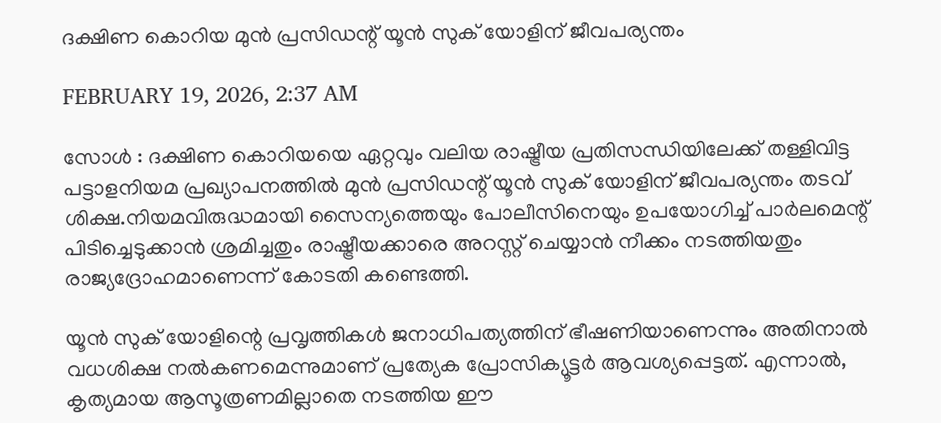ദക്ഷിണ കൊറിയ മുൻ പ്രസിഡന്റ് യൂൻ സുക് യോളിന് ജീവപര്യന്തം

FEBRUARY 19, 2026, 2:37 AM

സോൾ : ദക്ഷിണ കൊറിയയെ ഏറ്റവും വലിയ രാഷ്ട്രീയ പ്രതിസന്ധിയിലേക്ക് തള്ളിവിട്ട പട്ടാളനിയമ പ്രഖ്യാപനത്തിൽ മുൻ പ്രസിഡന്റ് യൂൻ സുക് യോളിന് ജീവപര്യന്തം തടവ് ശിക്ഷ.നിയമവിരുദ്ധമായി സൈന്യത്തെയും പോലീസിനെയും ഉപയോഗിച്ച് പാർലമെന്റ് പിടിച്ചെടുക്കാൻ ശ്രമിച്ചതും രാഷ്ട്രീയക്കാരെ അറസ്റ്റ് ചെയ്യാൻ നീക്കം നടത്തിയതും രാജ്യദ്രോഹമാണെന്ന് കോടതി കണ്ടെത്തി.

യൂൻ സുക് യോളിന്റെ പ്രവൃത്തികൾ ജനാധിപത്യത്തിന് ഭീഷണിയാണെന്നും അതിനാൽ വധശിക്ഷ നൽകണമെന്നുമാണ് പ്രത്യേക പ്രോസിക്യൂട്ടർ ആവശ്യപ്പെട്ടത്. എന്നാൽ, കൃത്യമായ ആസൂത്രണമില്ലാതെ നടത്തിയ ഈ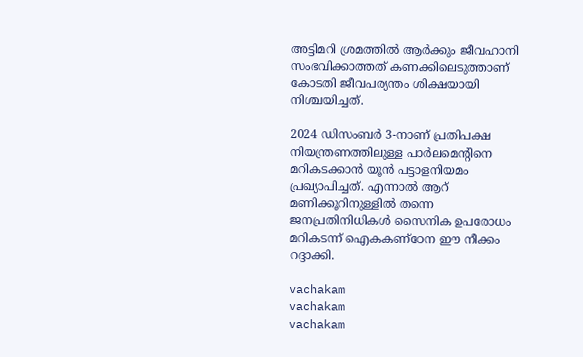അട്ടിമറി ശ്രമത്തിൽ ആർക്കും ജീവഹാനി സംഭവിക്കാത്തത് കണക്കിലെടുത്താണ് കോടതി ജീവപര്യന്തം ശിക്ഷയായി നിശ്ചയിച്ചത്.

2024 ഡിസംബർ 3-നാണ് പ്രതിപക്ഷ നിയന്ത്രണത്തിലുള്ള പാർലമെന്റിനെ മറികടക്കാൻ യൂൻ പട്ടാളനിയമം പ്രഖ്യാപിച്ചത്. എന്നാൽ ആറ് മണിക്കൂറിനുള്ളിൽ തന്നെ ജനപ്രതിനിധികൾ സൈനിക ഉപരോധം മറികടന്ന് ഐകകണ്ഠേന ഈ നീക്കം റദ്ദാക്കി.

vachakam
vachakam
vachakam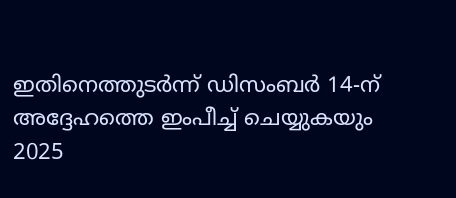ഇതിനെത്തുടർന്ന് ഡിസംബർ 14-ന് അദ്ദേഹത്തെ ഇംപീച്ച് ചെയ്യുകയും 2025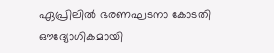ഏപ്രിലിൽ ഭരണഘടനാ കോടതി ഔദ്യോഗികമായി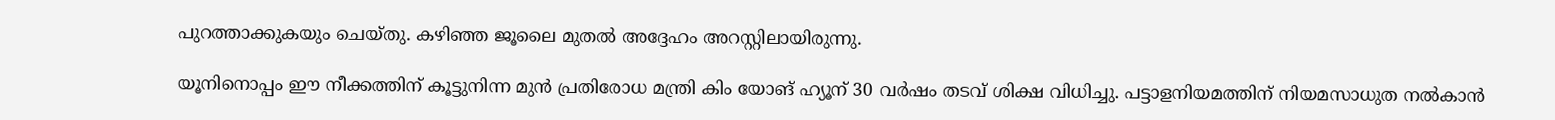പുറത്താക്കുകയും ചെയ്തു. കഴിഞ്ഞ ജൂലൈ മുതൽ അദ്ദേഹം അറസ്റ്റിലായിരുന്നു.

യൂനിനൊപ്പം ഈ നീക്കത്തിന് കൂട്ടുനിന്ന മുൻ പ്രതിരോധ മന്ത്രി കിം യോങ് ഹ്യൂന് 30 വർഷം തടവ് ശിക്ഷ വിധിച്ചു. പട്ടാളനിയമത്തിന് നിയമസാധുത നൽകാൻ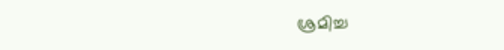ശ്രമിച്ച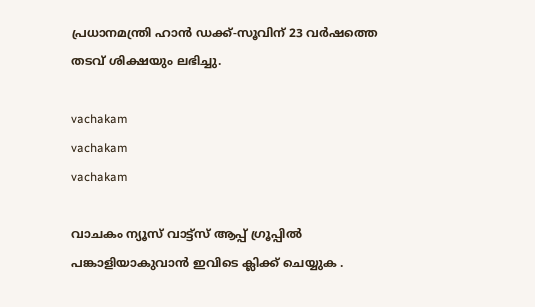പ്രധാനമന്ത്രി ഹാൻ ഡക്ക്-സൂവിന് 23 വർഷത്തെ തടവ് ശിക്ഷയും ലഭിച്ചു.

vachakam
vachakam
vachakam

വാചകം ന്യൂസ് വാട്ട്സ് ആപ്പ് ഗ്രൂപ്പിൽ പങ്കാളിയാകുവാൻ ഇവിടെ ക്ലിക്ക് ചെയ്യുക .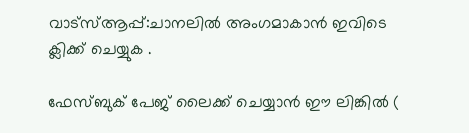വാട്സ്ആപ്പ്:ചാനലിൽ അംഗമാകാൻ ഇവിടെ ക്ലിക്ക് ചെയ്യുക .

ഫേസ്ബുക് പേജ് ലൈക്ക് ചെയ്യാൻ ഈ ലിങ്കിൽ (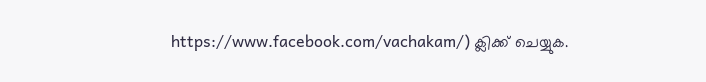https://www.facebook.com/vachakam/) ക്ലിക്ക് ചെയ്യുക.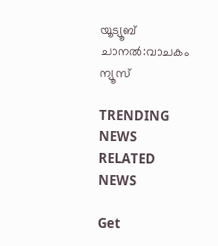യൂട്യൂബ് ചാനൽ:വാചകം ന്യൂസ്

TRENDING NEWS
RELATED NEWS

Get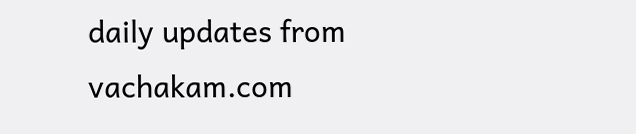daily updates from vachakam.com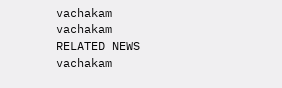vachakam
vachakam
RELATED NEWS
vachakam